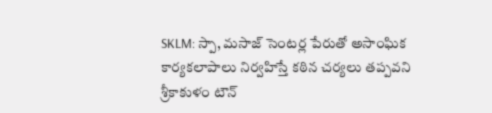SKLM: స్పా, మసాజ్ సెంటర్ల పేరుతో అసాంఘిక కార్యకలాపాలు నిర్వహిస్తే కఠిన చర్యలు తప్పవని శ్రీకాకుళం టౌన్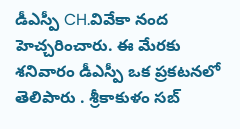డీఎస్పీ CH.వివేకా నంద హెచ్చరించారు. ఈ మేరకు శనివారం డీఎస్పీ ఒక ప్రకటనలో తెలిపారు . శ్రీకాకుళం సబ్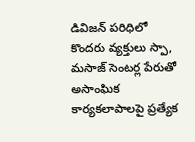డివిజన్ పరిధిలో కొందరు వ్యక్తులు స్పా, మసాజ్ సెంటర్ల పేరుతో అసాంఘిక కార్యకలాపాలపై ప్రత్యేక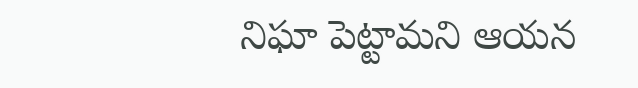నిఘా పెట్టామని ఆయన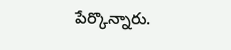పేర్కొన్నారు.